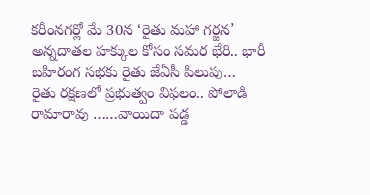కరీంనగర్లో మే 30న ‘రైతు మహా గర్జన’ అన్నదాతల హక్కుల కోసం సమర భేరి.. భారీ బహిరంగ సభకు రైతు జేఏసీ పిలుపు…
రైతు రక్షణలో ప్రభుత్వం విఫలం.. పోలాడి రామారావు ……వాయిదా పడ్డ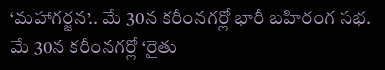‘మహాగర్జన’.. మే 30న కరీంనగర్లో భారీ బహిరంగ సభ.
మే 30న కరీంనగర్లో ‘రైతు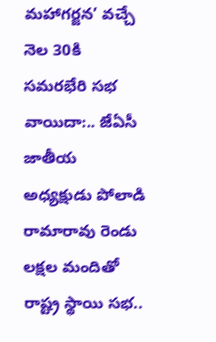మహాగర్జన’ వచ్చే నెల 30కి సమరభేరి సభ వాయిదా:.. జేఏసీ జాతీయ అధ్యక్షుడు పోలాడి రామారావు రెండు లక్షల మందితో రాష్ట్ర స్థాయి సభ..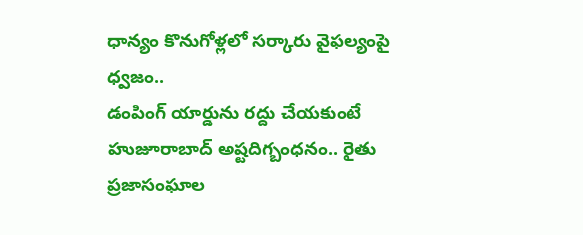ధాన్యం కొనుగోళ్లలో సర్కారు వైఫల్యంపై ధ్వజం..
డంపింగ్ యార్డును రద్దు చేయకుంటే హుజూరాబాద్ అష్టదిగ్బంధనం.. రైతు ప్రజాసంఘాల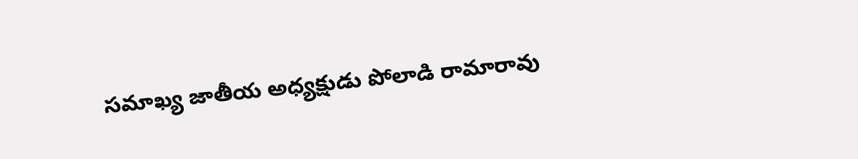సమాఖ్య జాతీయ అధ్యక్షుడు పోలాడి రామారావు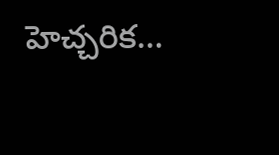హెచ్చరిక…